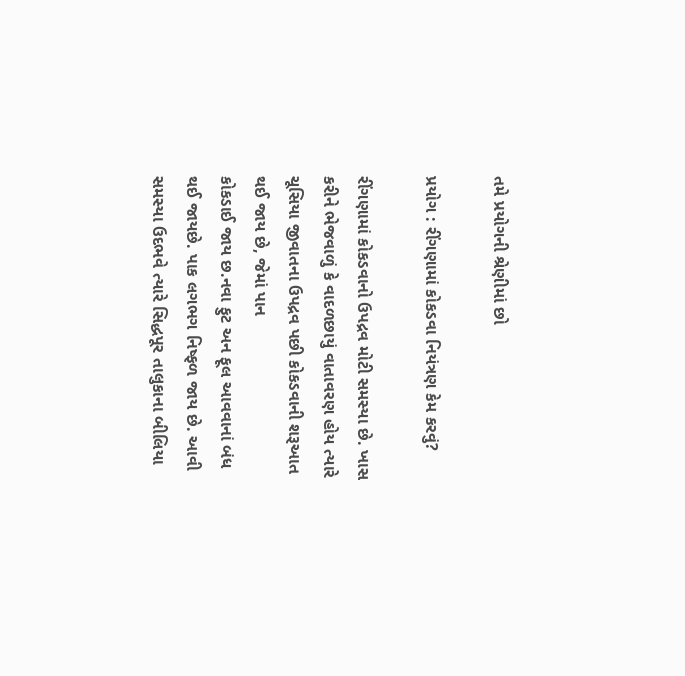તમે પ્રયોગની શ્રેણીમાં છો

પ્રયોગ : રીંગણામાં કોકડવા નિયંત્રણ કેમ કરવું?

રીંગણામાં કોકડવાનો ઉપદ્રવ મોટી સમસ્યા છે. ખાસ કરીને ભેજવાળું કે વાદળછાયું વાતાવરણ હોય ત્યારે ચૂસિયા જીવાતના ઉપદ્રવ પછી કોકડવાની શરૂઆત થઈ જાય છે, જેમાં પાન
કોકડાઈ જાય છ.નવા ફુટ અન ફૂલ આવવાનાં બંધ થઈ જાયછે. પાક લગભગ નિષ્ફળ જાય છે. આવી સમસ્યા ઉદભવે ત્યારે સિદ્ધપૂર તાલુકાના બીલિયા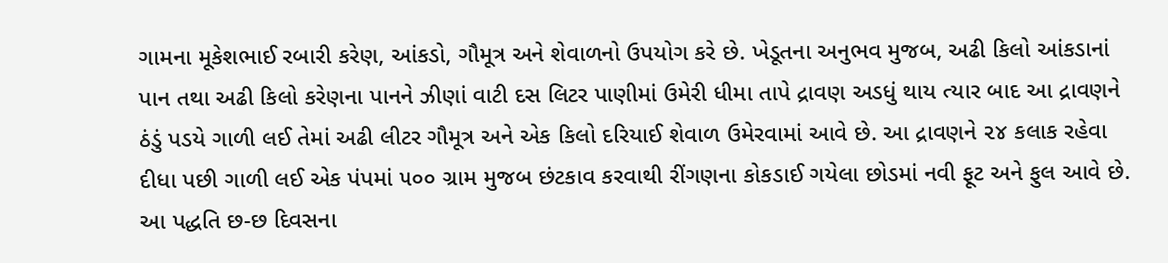ગામના મૂકેશભાઈ રબારી કરેણ, આંકડો, ગૌમૂત્ર અને શેવાળનો ઉપયોગ કરે છે. ખેડૂતના અનુભવ મુજબ, અઢી કિલો આંકડાનાં પાન તથા અઢી કિલો કરેણના પાનને ઝીણાં વાટી દસ લિટર પાણીમાં ઉમેરી ધીમા તાપે દ્રાવણ અડધું થાય ત્યાર બાદ આ દ્રાવણને ઠંડું પડયે ગાળી લઈ તેમાં અઢી લીટર ગૌમૂત્ર અને એક કિલો દરિયાઈ શેવાળ ઉમેરવામાં આવે છે. આ દ્રાવણને ૨૪ કલાક રહેવા દીધા પછી ગાળી લઈ એક પંપમાં ૫૦૦ ગ્રામ મુજબ છંટકાવ કરવાથી રીંગણના કોકડાઈ ગયેલા છોડમાં નવી ફૂટ અને ફુલ આવે છે. આ પદ્ધતિ છ-છ દિવસના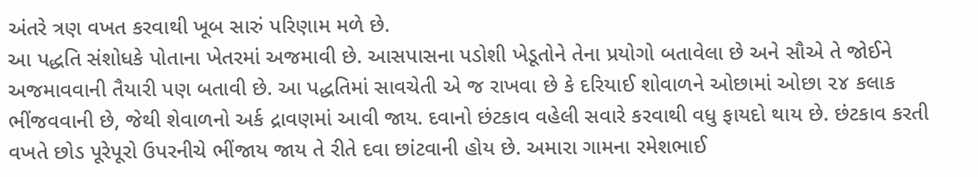અંતરે ત્રણ વખત કરવાથી ખૂબ સારું પરિણામ મળે છે.
આ પદ્ધતિ સંશોધકે પોતાના ખેતરમાં અજમાવી છે. આસપાસના પડોશી ખેડૂતોને તેના પ્રયોગો બતાવેલા છે અને સૌએ તે જોઈને અજમાવવાની તૈયારી પણ બતાવી છે. આ પદ્ધતિમાં સાવચેતી એ જ રાખવા છે કે દરિયાઈ શોવાળને ઓછામાં ઓછા ૨૪ કલાક ભીંજવવાની છે, જેથી શેવાળનો અર્ક દ્રાવણમાં આવી જાય. દવાનો છંટકાવ વહેલી સવારે કરવાથી વધુ ફાયદો થાય છે. છંટકાવ કરતી વખતે છોડ પૂરેપૂરો ઉપરનીચે ભીંજાય જાય તે રીતે દવા છાંટવાની હોય છે. અમારા ગામના રમેશભાઈ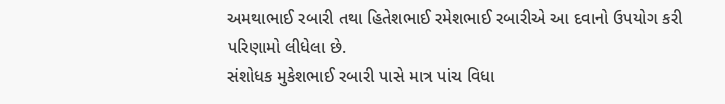અમથાભાઈ રબારી તથા હિતેશભાઈ રમેશભાઈ રબારીએ આ દવાનો ઉપયોગ કરી પરિણામો લીધેલા છે.
સંશોધક મુકેશભાઈ રબારી પાસે માત્ર પાંચ વિધા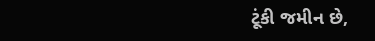ટૂંકી જમીન છે,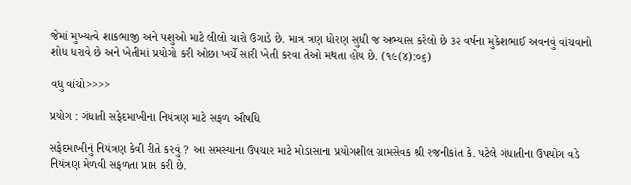જેમાં મુખ્યત્વે શાકભાજી અને પશુઓ માટે લીલો ચારો ઉગાડે છે. માત્ર ત્રણ ધોરણ સુધી જ અભ્યાસ કરેલો છે ૩૨ વર્ષના મુકેશભાઈ અવનવું વાંચવાનો શોધ ધરાવે છે અને ખેતીમાં પ્રયોગો કરી ઓછા ખર્ચે સારી ખેતી કરવા તેઓ મથતા હોય છે. (૧૯(૪):૦૬)

વધુ વાંચો>>>>

પ્રયોગ : ગંધાતી સફેદમાખીના નિયંત્રણ માટે સફળ ઔષધિ

સફેદમાખીનું નિયંત્રણ કેવી રીતે કરવું ? આ સમસ્યાના ઉપચાર માટે મોડાસાના પ્રયોગશીલ ગ્રામસેવક શ્રી રજનીકાંત કે. પટેલે ગંધાતીના ઉપયોગ વડે નિયંત્રણ મેળવી સફળતા પ્રાપ્ત કરી છે.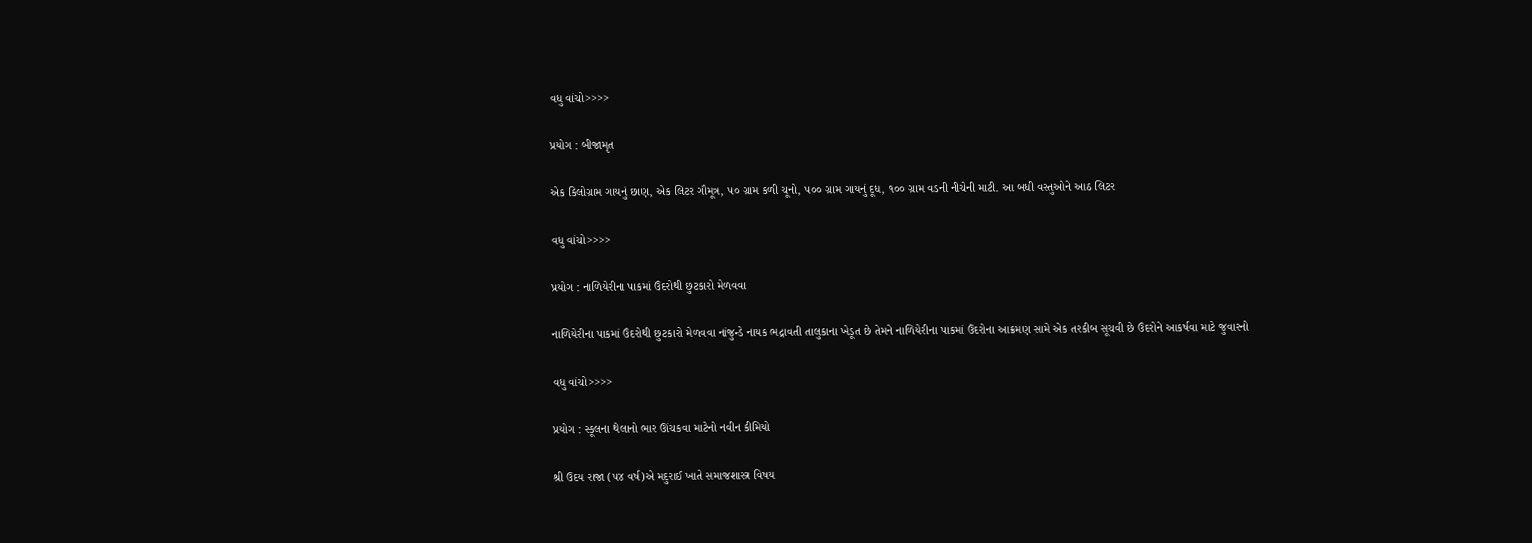વધુ વાંચો>>>>

પ્રયોગ : બીજામૃત

એક કિલોગ્રામ ગાયનું છાણ, એક લિટર ગૌમૂત્ર, ૫૦ ગ્રામ કળી ચૂનો, ૫૦૦ ગ્રામ ગાયનું દૂધ, ૧૦૦ ગ્રામ વડની નીચેની માટી. આ બધી વસ્તુઓને આઠ લિટર

વધુ વાંચો>>>>

પ્રયોગ : નાળિયેરીના પાકમાં ઉંદરોથી છુટકારો મેળવવા

નાળિયેરીના પાકમાં ઉંદરોથી છુટકારો મેળવવા નાંજુન્ડે નાયક ભદ્રાવતી તાલુકાના ખેડૂત છે તેમને નાળિયેરીના પાકમાં ઉંદરોના આક્રમણ સામે એક તરકીબ સૂચવી છે ઉંદરોને આકર્ષવા માટે જુવારનો

વધુ વાંચો>>>>

પ્રયોગ : સ્કૂલના થેલાનો ભાર ઊંચકવા માટેનો નવીન કીમિયો

શ્રી ઉદય રાજા (૫૪ વર્ષ)એ મદુરાઈ ખાતે સમાજશાસ્ત્ર વિષય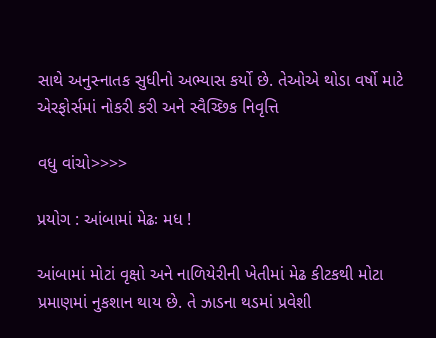સાથે અનુસ્નાતક સુધીનો અભ્યાસ કર્યો છે. તેઓએ થોડા વર્ષો માટે એરફોર્સમાં નોકરી કરી અને સ્વૈચ્છિક નિવૃત્તિ

વધુ વાંચો>>>>

પ્રયોગ : આંબામાં મેઢઃ મધ !

આંબામાં મોટાં વૃક્ષો અને નાળિયેરીની ખેતીમાં મેઢ કીટકથી મોટા પ્રમાણમાં નુકશાન થાય છે. તે ઝાડના થડમાં પ્રવેશી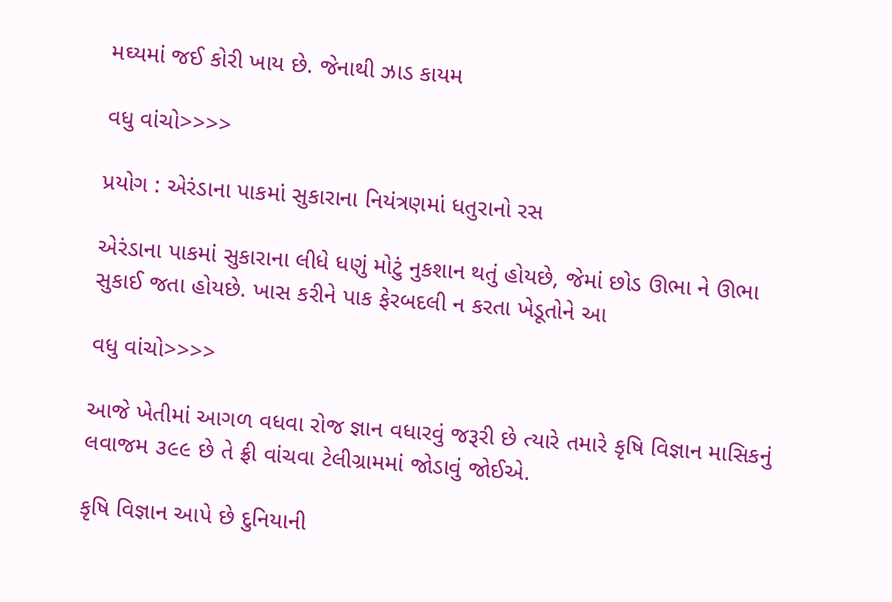મઘ્યમાં જઈ કોરી ખાય છે. જેનાથી ઝાડ કાયમ

વધુ વાંચો>>>>

પ્રયોગ : એરંડાના પાકમાં સુકારાના નિયંત્રણમાં ધતુરાનો રસ

એરંડાના પાકમાં સુકારાના લીધે ધણું મોટું નુકશાન થતું હોયછે, જેમાં છોડ ઊભા ને ઊભા સુકાઈ જતા હોયછે. ખાસ કરીને પાક ફેરબદલી ન કરતા ખેડૂતોને આ

વધુ વાંચો>>>>

આજે ખેતીમાં આગળ વધવા રોજ જ્ઞાન વધારવું જરૂરી છે ત્યારે તમારે કૃષિ વિજ્ઞાન માસિકનું લવાજમ ૩૯૯ છે તે ફ્રી વાંચવા ટેલીગ્રામમાં જોડાવું જોઈએ.

કૃષિ વિજ્ઞાન આપે છે દુનિયાની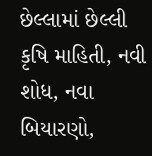છેલ્લામાં છેલ્લી કૃષિ માહિતી, નવી શોધ, નવા બિયારણો,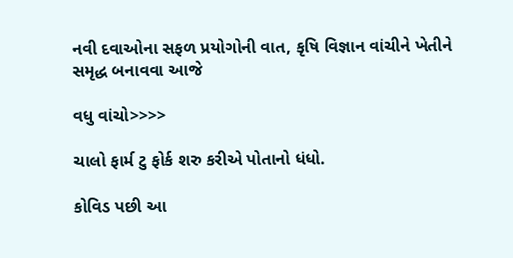નવી દવાઓના સફળ પ્રયોગોની વાત, કૃષિ વિજ્ઞાન વાંચીને ખેતીને સમૃદ્ધ બનાવવા આજે

વધુ વાંચો>>>>

ચાલો ફાર્મ ટુ ફોર્ક શરુ કરીએ પોતાનો ધંધો.

કોવિડ પછી આ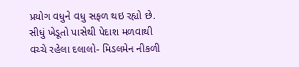પ્રયોગ વધુને વધુ સફળ થઇ રહ્યો છે. સીધું ખેડૂતો પાસેથી પેદાશ મળવાથી વચ્ચે રહેલા દલાલો- મિડલમેન નીકળી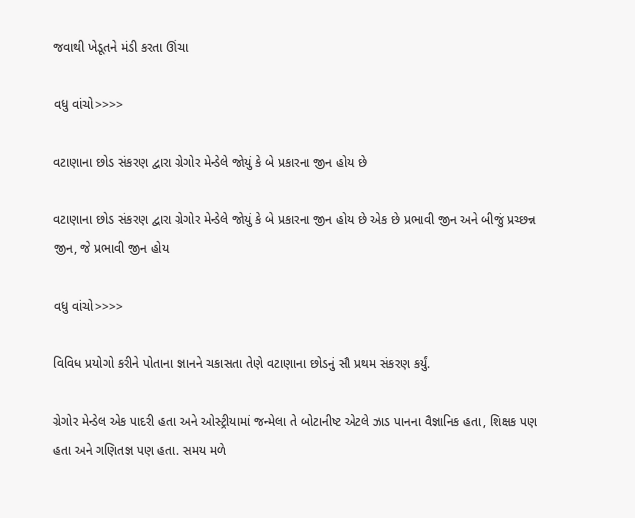જવાથી ખેડૂતને મંડી કરતા ઊંચા

વધુ વાંચો>>>>

વટાણાના છોડ સંકરણ દ્વારા ગ્રેગોર મેન્ડેલે જોયું કે બે પ્રકારના જીન હોય છે

વટાણાના છોડ સંકરણ દ્વારા ગ્રેગોર મેન્ડેલે જોયું કે બે પ્રકારના જીન હોય છે એક છે પ્રભાવી જીન અને બીજું પ્રચ્છન્ન જીન, જે પ્રભાવી જીન હોય

વધુ વાંચો>>>>

વિવિધ પ્રયોગો કરીને પોતાના જ્ઞાનને ચકાસતા તેણે વટાણાના છોડનું સૌ પ્રથમ સંકરણ કર્યું.

ગ્રેગોર મેન્ડેલ એક પાદરી હતા અને ઓસ્ટ્રીયામાં જન્મેલા તે બોટાનીષ્ટ એટલે ઝાડ પાનના વૈજ્ઞાનિક હતા, શિક્ષક પણ હતા અને ગણિતજ્ઞ પણ હતા. સમય મળે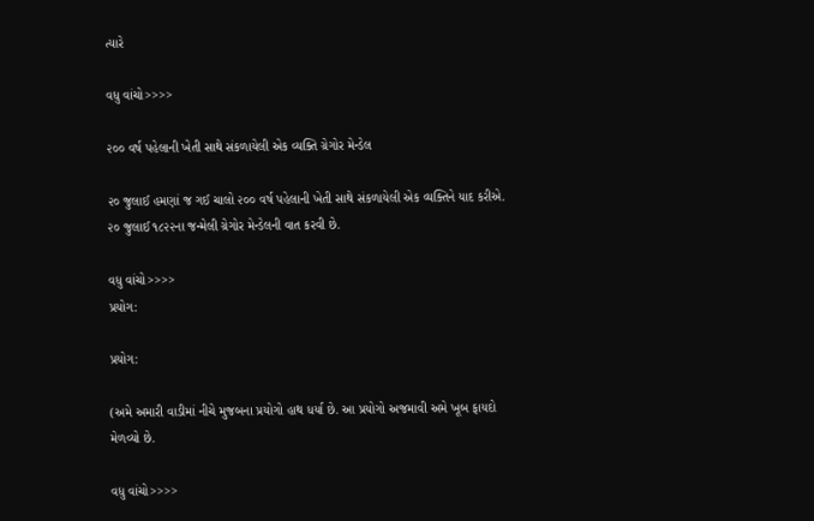ત્યારે

વધુ વાંચો>>>>

૨૦૦ વર્ષ પહેલાની ખેતી સાથે સંકળાયેલી એક વ્યક્તિ ગ્રેગોર મેન્ડેલ

૨૦ જુલાઈ હમણાં જ ગઈ ચાલો ૨૦૦ વર્ષ પહેલાની ખેતી સાથે સંકળાયેલી એક વ્યક્તિને યાદ કરીએ. ૨૦ જુલાઈ ૧૮૨૨ના જન્મેલી ગ્રેગોર મેન્ડેલની વાત કરવી છે.

વધુ વાંચો>>>>
પ્રયોગ:

પ્રયોગ:

(અમે અમારી વાડીમાં નીચે મુજબના પ્રયોગો હાથ ધર્યા છે. આ પ્રયોગો અજમાવી અમે ખૂબ ફાયદો મેળવ્યો છે.

વધુ વાંચો>>>>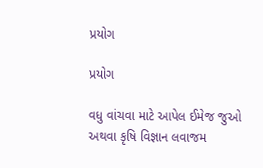પ્રયોગ

પ્રયોગ

વધુ વાંચવા માટે આપેલ ઈમેજ જુઓ અથવા કૃષિ વિજ્ઞાન લવાજમ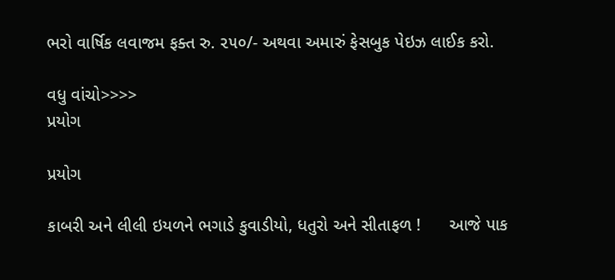ભરો વાર્ષિક લવાજમ ફક્ત રુ. ૨૫૦/- અથવા અમારું ફેસબુક પેઇઝ લાઈક કરો.

વધુ વાંચો>>>>
પ્રયોગ

પ્રયોગ

કાબરી અને લીલી ઇયળને ભગાડે કુવાડીયો, ધતુરો અને સીતાફળ !      આજે પાક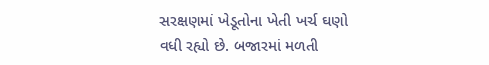સરક્ષણમાં ખેડૂતોના ખેતી ખર્ચ ઘણો વધી રહ્યો છે. બજારમાં મળતી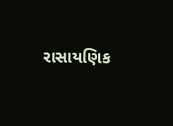રાસાયણિક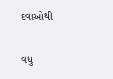દવાઓથી

વધુ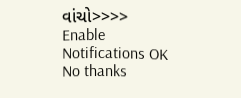વાંચો>>>>
Enable Notifications OK No thanks